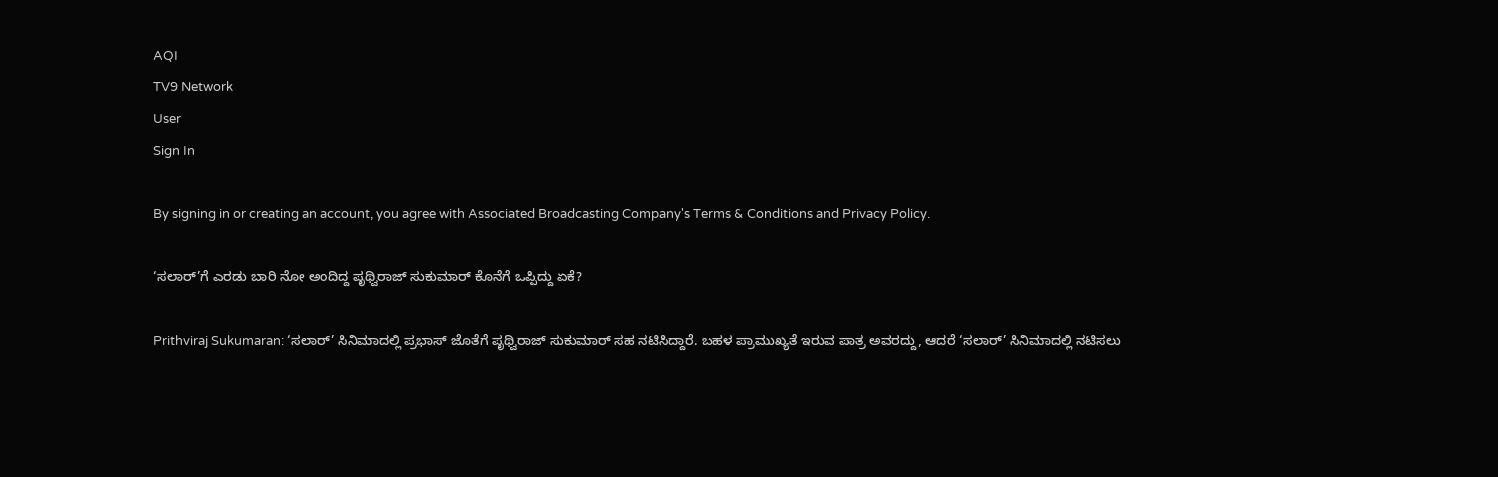AQI
TV9 Network
User
Sign In

By signing in or creating an account, you agree with Associated Broadcasting Company's Terms & Conditions and Privacy Policy.

‘ಸಲಾರ್’ಗೆ ಎರಡು ಬಾರಿ ನೋ ಅಂದಿದ್ದ ಪೃಥ್ವಿರಾಜ್ ಸುಕುಮಾರ್ ಕೊನೆಗೆ ಒಪ್ಪಿದ್ದು ಏಕೆ?

Prithviraj Sukumaran: ‘ಸಲಾರ್’ ಸಿನಿಮಾದಲ್ಲಿ ಪ್ರಭಾಸ್ ಜೊತೆಗೆ ಪೃಥ್ವಿರಾಜ್ ಸುಕುಮಾರ್ ಸಹ ನಟಿಸಿದ್ದಾರೆ. ಬಹಳ ಪ್ರಾಮುಖ್ಯತೆ ಇರುವ ಪಾತ್ರ ಅವರದ್ದು, ಆದರೆ ‘ಸಲಾರ್’ ಸಿನಿಮಾದಲ್ಲಿ ನಟಿಸಲು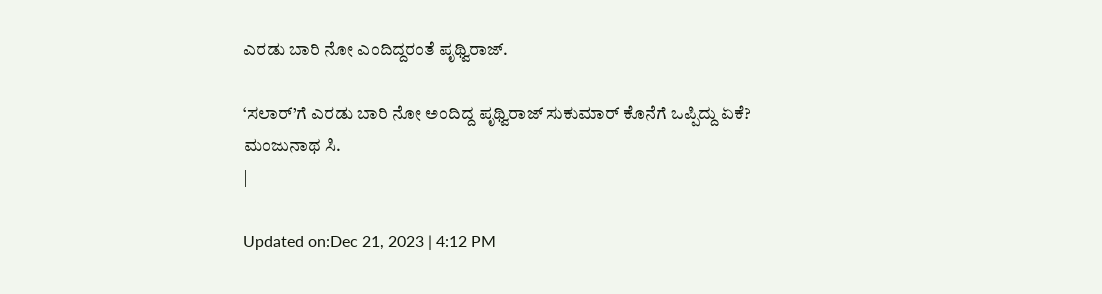ಎರಡು ಬಾರಿ ನೋ ಎಂದಿದ್ದರಂತೆ ಪೃಥ್ವಿರಾಜ್.

‘ಸಲಾರ್’ಗೆ ಎರಡು ಬಾರಿ ನೋ ಅಂದಿದ್ದ ಪೃಥ್ವಿರಾಜ್ ಸುಕುಮಾರ್ ಕೊನೆಗೆ ಒಪ್ಪಿದ್ದು ಏಕೆ?
ಮಂಜುನಾಥ ಸಿ.
|

Updated on:Dec 21, 2023 | 4:12 PM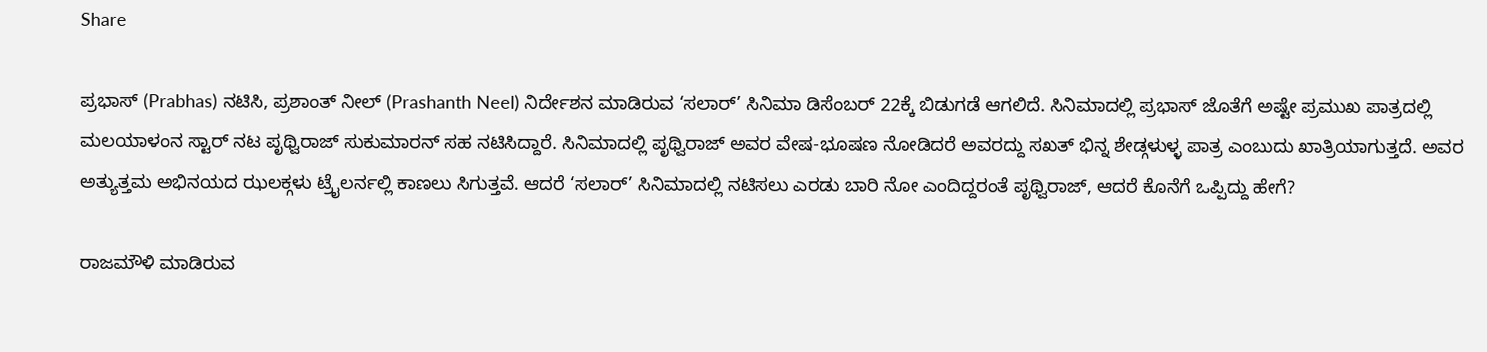Share

ಪ್ರಭಾಸ್ (Prabhas) ನಟಿಸಿ, ಪ್ರಶಾಂತ್ ನೀಲ್ (Prashanth Neel) ನಿರ್ದೇಶನ ಮಾಡಿರುವ ‘ಸಲಾರ್’ ಸಿನಿಮಾ ಡಿಸೆಂಬರ್ 22ಕ್ಕೆ ಬಿಡುಗಡೆ ಆಗಲಿದೆ. ಸಿನಿಮಾದಲ್ಲಿ ಪ್ರಭಾಸ್ ಜೊತೆಗೆ ಅಷ್ಟೇ ಪ್ರಮುಖ ಪಾತ್ರದಲ್ಲಿ ಮಲಯಾಳಂನ ಸ್ಟಾರ್ ನಟ ಪೃಥ್ವಿರಾಜ್ ಸುಕುಮಾರನ್ ಸಹ ನಟಿಸಿದ್ದಾರೆ. ಸಿನಿಮಾದಲ್ಲಿ ಪೃಥ್ವಿರಾಜ್ ಅವರ ವೇಷ-ಭೂಷಣ ನೋಡಿದರೆ ಅವರದ್ದು ಸಖತ್ ಭಿನ್ನ ಶೇಡ್ಗಳುಳ್ಳ ಪಾತ್ರ ಎಂಬುದು ಖಾತ್ರಿಯಾಗುತ್ತದೆ. ಅವರ ಅತ್ಯುತ್ತಮ ಅಭಿನಯದ ಝಲಕ್ಗಳು ಟ್ರೈಲರ್ನಲ್ಲಿ ಕಾಣಲು ಸಿಗುತ್ತವೆ. ಆದರೆ ‘ಸಲಾರ್’ ಸಿನಿಮಾದಲ್ಲಿ ನಟಿಸಲು ಎರಡು ಬಾರಿ ನೋ ಎಂದಿದ್ದರಂತೆ ಪೃಥ್ವಿರಾಜ್, ಆದರೆ ಕೊನೆಗೆ ಒಪ್ಪಿದ್ದು ಹೇಗೆ?

ರಾಜಮೌಳಿ ಮಾಡಿರುವ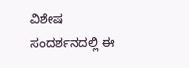ವಿಶೇಷ ಸಂದರ್ಶನದಲ್ಲಿ ಈ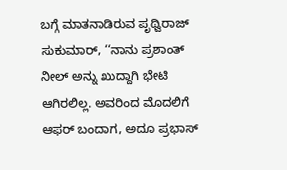ಬಗ್ಗೆ ಮಾತನಾಡಿರುವ ಪೃಥ್ವಿರಾಜ್ ಸುಕುಮಾರ್, ‘‘ನಾನು ಪ್ರಶಾಂತ್ ನೀಲ್ ಅನ್ನು ಖುದ್ದಾಗಿ ಭೇಟಿ ಆಗಿರಲಿಲ್ಲ. ಅವರಿಂದ ಮೊದಲಿಗೆ ಆಫರ್ ಬಂದಾಗ, ಅದೂ ಪ್ರಭಾಸ್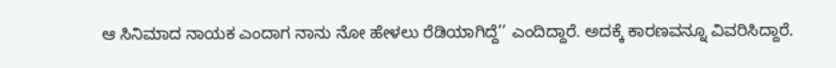ಆ ಸಿನಿಮಾದ ನಾಯಕ ಎಂದಾಗ ನಾನು ನೋ ಹೇಳಲು ರೆಡಿಯಾಗಿದ್ದೆ’’ ಎಂದಿದ್ದಾರೆ. ಅದಕ್ಕೆ ಕಾರಣವನ್ನೂ ವಿವರಿಸಿದ್ದಾರೆ.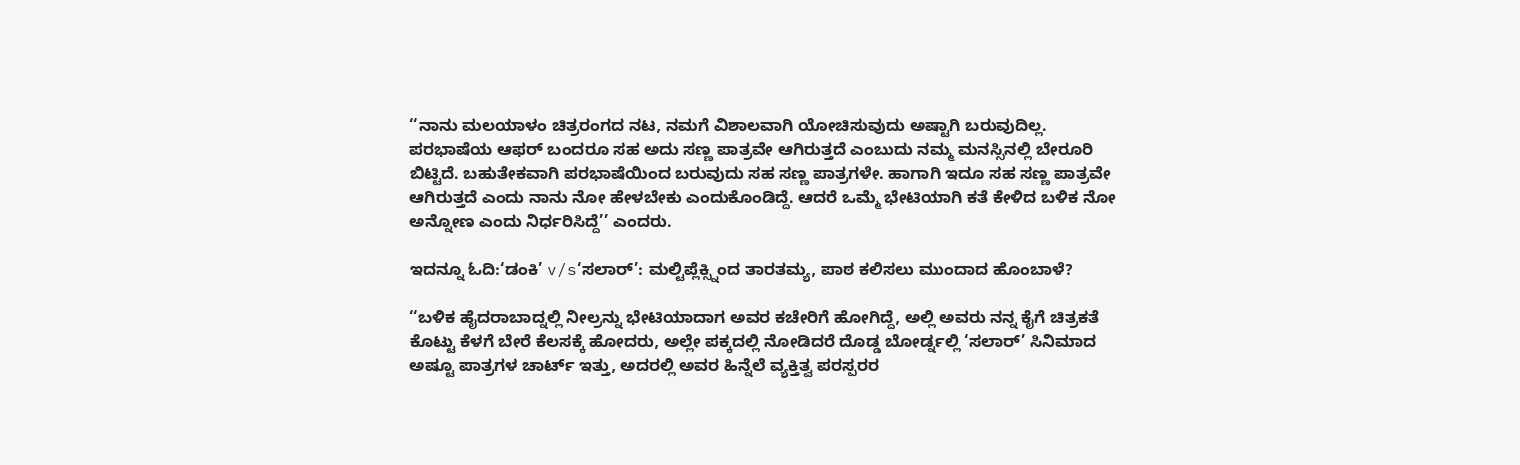‘‘ನಾನು ಮಲಯಾಳಂ ಚಿತ್ರರಂಗದ ನಟ, ನಮಗೆ ವಿಶಾಲವಾಗಿ ಯೋಚಿಸುವುದು ಅಷ್ಟಾಗಿ ಬರುವುದಿಲ್ಲ. ಪರಭಾಷೆಯ ಆಫರ್ ಬಂದರೂ ಸಹ ಅದು ಸಣ್ಣ ಪಾತ್ರವೇ ಆಗಿರುತ್ತದೆ ಎಂಬುದು ನಮ್ಮ ಮನಸ್ಸಿನಲ್ಲಿ ಬೇರೂರಿ ಬಿಟ್ಟಿದೆ. ಬಹುತೇಕವಾಗಿ ಪರಭಾಷೆಯಿಂದ ಬರುವುದು ಸಹ ಸಣ್ಣ ಪಾತ್ರಗಳೇ. ಹಾಗಾಗಿ ಇದೂ ಸಹ ಸಣ್ಣ ಪಾತ್ರವೇ ಆಗಿರುತ್ತದೆ ಎಂದು ನಾನು ನೋ ಹೇಳಬೇಕು ಎಂದುಕೊಂಡಿದ್ದೆ. ಆದರೆ ಒಮ್ಮೆ ಭೇಟಿಯಾಗಿ ಕತೆ ಕೇಳಿದ ಬಳಿಕ ನೋ ಅನ್ನೋಣ ಎಂದು ನಿರ್ಧರಿಸಿದ್ದೆ’’ ಎಂದರು.

ಇದನ್ನೂ ಓದಿ:‘ಡಂಕಿ’ v/s‘ಸಲಾರ್’: ಮಲ್ಟಿಪ್ಲೆಕ್ಸ್ನಿಂದ ತಾರತಮ್ಯ, ಪಾಠ ಕಲಿಸಲು ಮುಂದಾದ ಹೊಂಬಾಳೆ?

‘‘ಬಳಿಕ ಹೈದರಾಬಾದ್ನಲ್ಲಿ ನೀಲ್ರನ್ನು ಭೇಟಿಯಾದಾಗ ಅವರ ಕಚೇರಿಗೆ ಹೋಗಿದ್ದೆ, ಅಲ್ಲಿ ಅವರು ನನ್ನ ಕೈಗೆ ಚಿತ್ರಕತೆ ಕೊಟ್ಟು ಕೆಳಗೆ ಬೇರೆ ಕೆಲಸಕ್ಕೆ ಹೋದರು, ಅಲ್ಲೇ ಪಕ್ಕದಲ್ಲಿ ನೋಡಿದರೆ ದೊಡ್ಡ ಬೋರ್ಡ್ನಲ್ಲಿ ‘ಸಲಾರ್’ ಸಿನಿಮಾದ ಅಷ್ಟೂ ಪಾತ್ರಗಳ ಚಾರ್ಟ್ ಇತ್ತು, ಅದರಲ್ಲಿ ಅವರ ಹಿನ್ನೆಲೆ ವ್ಯಕ್ತಿತ್ವ ಪರಸ್ಪರರ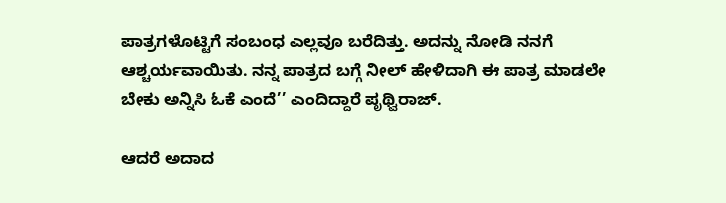ಪಾತ್ರಗಳೊಟ್ಟಿಗೆ ಸಂಬಂಧ ಎಲ್ಲವೂ ಬರೆದಿತ್ತು. ಅದನ್ನು ನೋಡಿ ನನಗೆ ಆಶ್ಚರ್ಯವಾಯಿತು. ನನ್ನ ಪಾತ್ರದ ಬಗ್ಗೆ ನೀಲ್ ಹೇಳಿದಾಗಿ ಈ ಪಾತ್ರ ಮಾಡಲೇ ಬೇಕು ಅನ್ನಿಸಿ ಓಕೆ ಎಂದೆ’’ ಎಂದಿದ್ದಾರೆ ಪೃಥ್ವಿರಾಜ್.

ಆದರೆ ಅದಾದ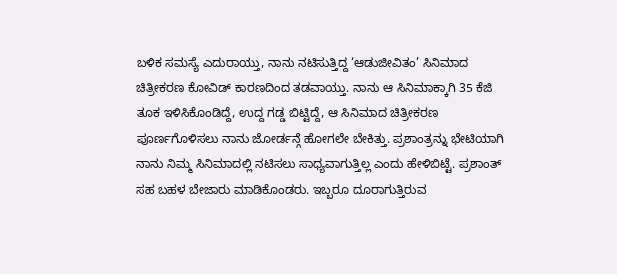ಬಳಿಕ ಸಮಸ್ಯೆ ಎದುರಾಯ್ತು, ನಾನು ನಟಿಸುತ್ತಿದ್ದ ‘ಆಡುಜೀವಿತಂ’ ಸಿನಿಮಾದ ಚಿತ್ರೀಕರಣ ಕೋವಿಡ್ ಕಾರಣದಿಂದ ತಡವಾಯ್ತು. ನಾನು ಆ ಸಿನಿಮಾಕ್ಕಾಗಿ 35 ಕೆಜಿ ತೂಕ ಇಳಿಸಿಕೊಂಡಿದ್ದೆ, ಉದ್ದ ಗಡ್ಡ ಬಿಟ್ಟಿದ್ದೆ, ಆ ಸಿನಿಮಾದ ಚಿತ್ರೀಕರಣ ಪೂರ್ಣಗೊಳಿಸಲು ನಾನು ಜೋರ್ಡನ್ಗೆ ಹೋಗಲೇ ಬೇಕಿತ್ತು. ಪ್ರಶಾಂತ್ರನ್ನು ಭೇಟಿಯಾಗಿ ನಾನು ನಿಮ್ಮ ಸಿನಿಮಾದಲ್ಲಿ ನಟಿಸಲು ಸಾಧ್ಯವಾಗುತ್ತಿಲ್ಲ ಎಂದು ಹೇಳಿಬಿಟ್ಟೆ. ಪ್ರಶಾಂತ್ ಸಹ ಬಹಳ ಬೇಜಾರು ಮಾಡಿಕೊಂಡರು. ಇಬ್ಬರೂ ದೂರಾಗುತ್ತಿರುವ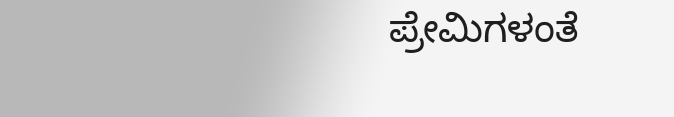ಪ್ರೇಮಿಗಳಂತೆ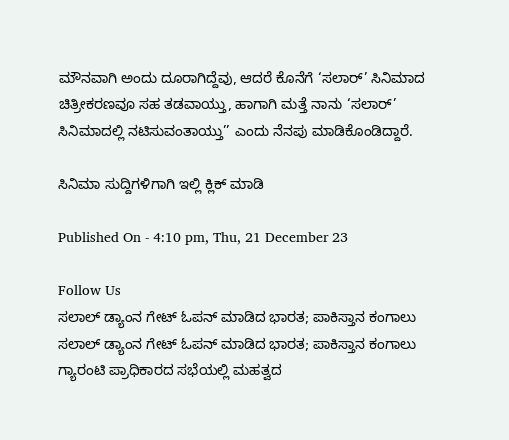ಮೌನವಾಗಿ ಅಂದು ದೂರಾಗಿದ್ದೆವು, ಆದರೆ ಕೊನೆಗೆ ‘ಸಲಾರ್’ ಸಿನಿಮಾದ ಚಿತ್ರೀಕರಣವೂ ಸಹ ತಡವಾಯ್ತು, ಹಾಗಾಗಿ ಮತ್ತೆ ನಾನು ‘ಸಲಾರ್’ ಸಿನಿಮಾದಲ್ಲಿ ನಟಿಸುವಂತಾಯ್ತು’’ ಎಂದು ನೆನಪು ಮಾಡಿಕೊಂಡಿದ್ದಾರೆ.

ಸಿನಿಮಾ ಸುದ್ದಿಗಳಿಗಾಗಿ ಇಲ್ಲಿ ಕ್ಲಿಕ್ ಮಾಡಿ

Published On - 4:10 pm, Thu, 21 December 23

Follow Us
ಸಲಾಲ್ ಡ್ಯಾಂನ ಗೇಟ್ ಓಪನ್ ಮಾಡಿದ ಭಾರತ; ಪಾಕಿಸ್ತಾನ ಕಂಗಾಲು
ಸಲಾಲ್ ಡ್ಯಾಂನ ಗೇಟ್ ಓಪನ್ ಮಾಡಿದ ಭಾರತ; ಪಾಕಿಸ್ತಾನ ಕಂಗಾಲು
ಗ್ಯಾರಂಟಿ ಪ್ರಾಧಿಕಾರದ ಸಭೆಯಲ್ಲಿ ಮಹತ್ವದ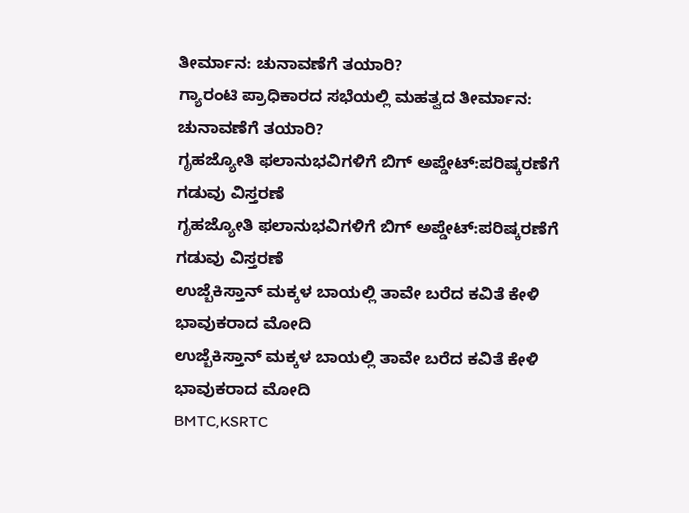ತೀರ್ಮಾನ: ಚುನಾವಣೆಗೆ ತಯಾರಿ?
ಗ್ಯಾರಂಟಿ ಪ್ರಾಧಿಕಾರದ ಸಭೆಯಲ್ಲಿ ಮಹತ್ವದ ತೀರ್ಮಾನ: ಚುನಾವಣೆಗೆ ತಯಾರಿ?
ಗೃಹಜ್ಯೋತಿ ಫಲಾನುಭವಿಗಳಿಗೆ ಬಿಗ್ ಅಪ್ಡೇಟ್:ಪರಿಷ್ಕರಣೆಗೆ ಗಡುವು ವಿಸ್ತರಣೆ
ಗೃಹಜ್ಯೋತಿ ಫಲಾನುಭವಿಗಳಿಗೆ ಬಿಗ್ ಅಪ್ಡೇಟ್:ಪರಿಷ್ಕರಣೆಗೆ ಗಡುವು ವಿಸ್ತರಣೆ
ಉಜ್ಬೆಕಿಸ್ತಾನ್‌ ಮಕ್ಕಳ ಬಾಯಲ್ಲಿ ತಾವೇ ಬರೆದ ಕವಿತೆ ಕೇಳಿ ಭಾವುಕರಾದ ಮೋದಿ
ಉಜ್ಬೆಕಿಸ್ತಾನ್‌ ಮಕ್ಕಳ ಬಾಯಲ್ಲಿ ತಾವೇ ಬರೆದ ಕವಿತೆ ಕೇಳಿ ಭಾವುಕರಾದ ಮೋದಿ
BMTC,KSRTC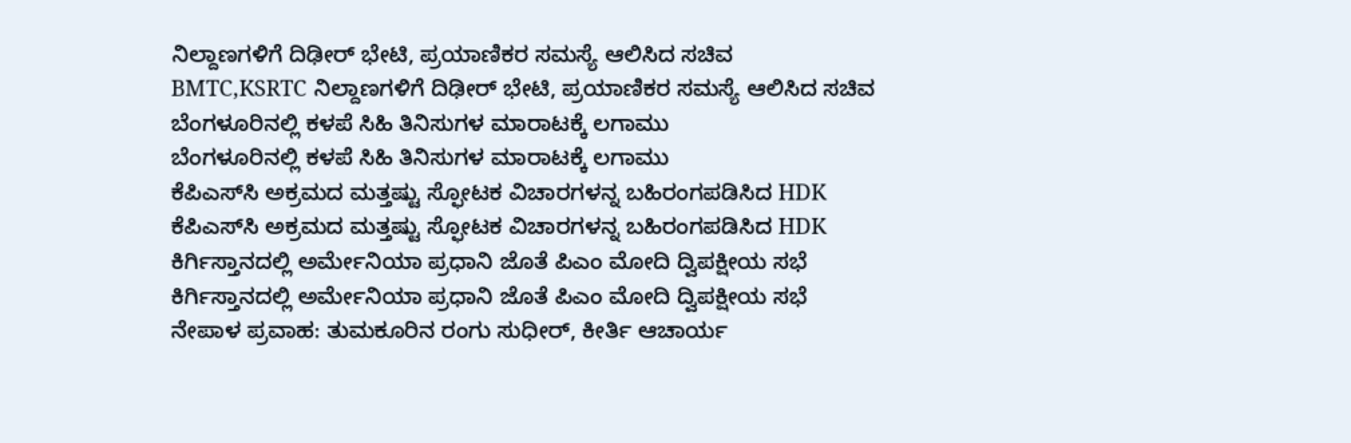ನಿಲ್ದಾಣಗಳಿಗೆ ದಿಢೀರ್ ಭೇಟಿ, ಪ್ರಯಾಣಿಕರ ಸಮಸ್ಯೆ ಆಲಿಸಿದ ಸಚಿವ
BMTC,KSRTC ನಿಲ್ದಾಣಗಳಿಗೆ ದಿಢೀರ್ ಭೇಟಿ, ಪ್ರಯಾಣಿಕರ ಸಮಸ್ಯೆ ಆಲಿಸಿದ ಸಚಿವ
ಬೆಂಗಳೂರಿನಲ್ಲಿ ಕಳಪೆ ಸಿಹಿ ತಿನಿಸುಗಳ ಮಾರಾಟಕ್ಕೆ ಲಗಾಮು
ಬೆಂಗಳೂರಿನಲ್ಲಿ ಕಳಪೆ ಸಿಹಿ ತಿನಿಸುಗಳ ಮಾರಾಟಕ್ಕೆ ಲಗಾಮು
ಕೆಪಿಎಸ್‌ಸಿ ಅಕ್ರಮದ ಮತ್ತಷ್ಟು ಸ್ಫೋಟಕ ವಿಚಾರಗಳನ್ನ ಬಹಿರಂಗಪಡಿಸಿದ HDK
ಕೆಪಿಎಸ್‌ಸಿ ಅಕ್ರಮದ ಮತ್ತಷ್ಟು ಸ್ಫೋಟಕ ವಿಚಾರಗಳನ್ನ ಬಹಿರಂಗಪಡಿಸಿದ HDK
ಕಿರ್ಗಿಸ್ತಾನದಲ್ಲಿ ಅರ್ಮೇನಿಯಾ ಪ್ರಧಾನಿ ಜೊತೆ ಪಿಎಂ ಮೋದಿ ದ್ವಿಪಕ್ಷೀಯ ಸಭೆ
ಕಿರ್ಗಿಸ್ತಾನದಲ್ಲಿ ಅರ್ಮೇನಿಯಾ ಪ್ರಧಾನಿ ಜೊತೆ ಪಿಎಂ ಮೋದಿ ದ್ವಿಪಕ್ಷೀಯ ಸಭೆ
ನೇಪಾಳ ಪ್ರವಾಹ: ತುಮಕೂರಿನ ರಂಗು ಸುಧೀರ್, ಕೀರ್ತಿ ಆಚಾರ್ಯ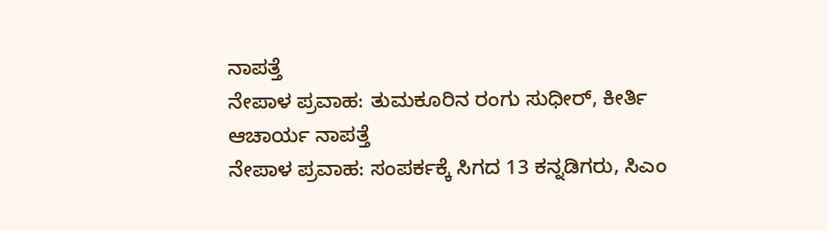ನಾಪತ್ತೆ
ನೇಪಾಳ ಪ್ರವಾಹ: ತುಮಕೂರಿನ ರಂಗು ಸುಧೀರ್, ಕೀರ್ತಿ ಆಚಾರ್ಯ ನಾಪತ್ತೆ
ನೇಪಾಳ ಪ್ರವಾಹ: ಸಂಪರ್ಕಕ್ಕೆ ಸಿಗದ 13 ಕನ್ನಡಿಗರು, ಸಿಎಂ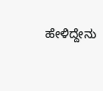ಹೇಳಿದ್ದೇನು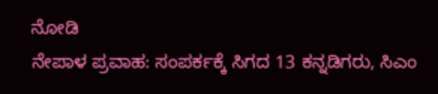ನೋಡಿ
ನೇಪಾಳ ಪ್ರವಾಹ: ಸಂಪರ್ಕಕ್ಕೆ ಸಿಗದ 13 ಕನ್ನಡಿಗರು, ಸಿಎಂ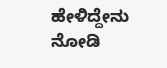ಹೇಳಿದ್ದೇನು ನೋಡಿ